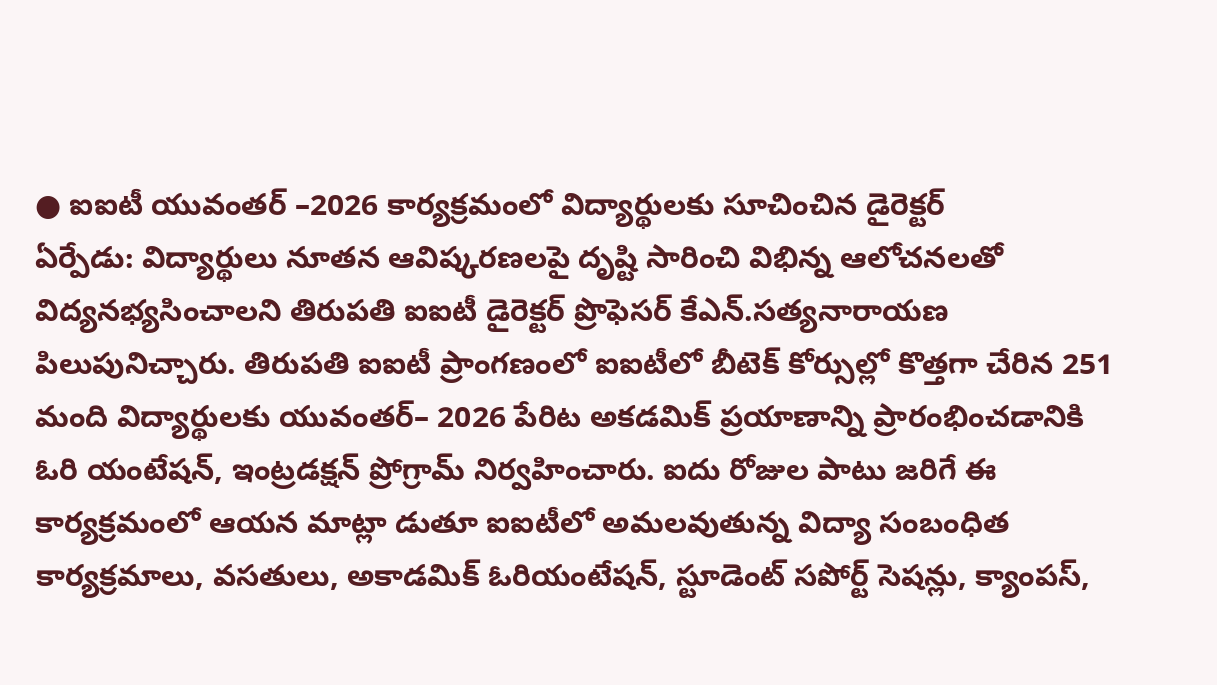● ఐఐటీ యువంతర్ –2026 కార్యక్రమంలో విద్యార్థులకు సూచించిన డైరెక్టర్
ఏర్పేడు: విద్యార్థులు నూతన ఆవిష్కరణలపై దృష్టి సారించి విభిన్న ఆలోచనలతో విద్యనభ్యసించాలని తిరుపతి ఐఐటీ డైరెక్టర్ ప్రొఫెసర్ కేఎన్.సత్యనారాయణ పిలుపునిచ్చారు. తిరుపతి ఐఐటీ ప్రాంగణంలో ఐఐటీలో బీటెక్ కోర్సుల్లో కొత్తగా చేరిన 251 మంది విద్యార్థులకు యువంతర్– 2026 పేరిట అకడమిక్ ప్రయాణాన్ని ప్రారంభించడానికి ఓరి యంటేషన్, ఇంట్రడక్షన్ ప్రోగ్రామ్ నిర్వహించారు. ఐదు రోజుల పాటు జరిగే ఈ కార్యక్రమంలో ఆయన మాట్లా డుతూ ఐఐటీలో అమలవుతున్న విద్యా సంబంధిత కార్యక్రమాలు, వసతులు, అకాడమిక్ ఓరియంటేషన్, స్టూడెంట్ సపోర్ట్ సెషన్లు, క్యాంపస్,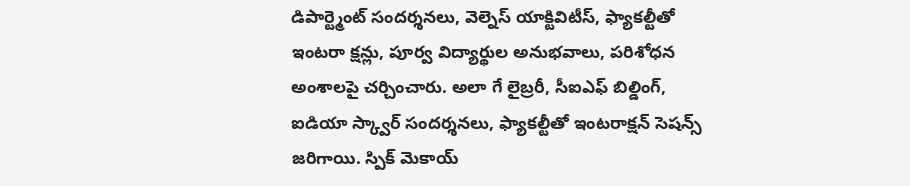డిపార్ట్మెంట్ సందర్శనలు, వెల్నెస్ యాక్టివిటీస్, ఫ్యాకల్టీతో ఇంటరా క్షన్లు, పూర్వ విద్యార్థుల అనుభవాలు, పరిశోధన అంశాలపై చర్చించారు. అలా గే లైబ్రరీ, సీఐఎఫ్ బిల్డింగ్, ఐడియా స్క్వార్ సందర్శనలు, ఫ్యాకల్టీతో ఇంటరాక్షన్ సెషన్స్ జరిగాయి. స్పిక్ మెకాయ్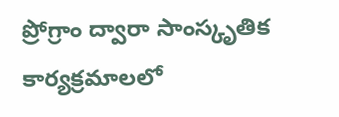ప్రోగ్రాం ద్వారా సాంస్కృతిక కార్యక్రమాలలో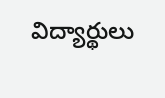విద్యార్థులు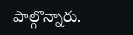పాల్గొన్నారు.